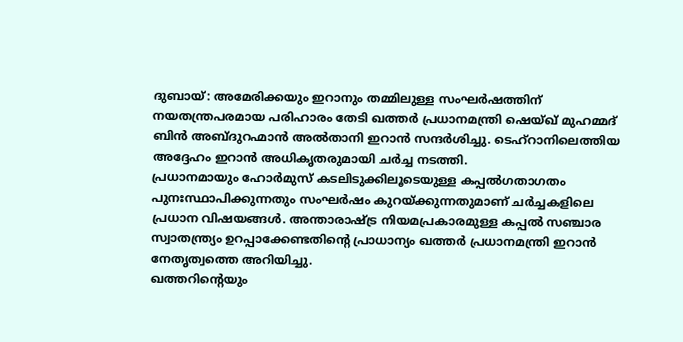ദുബായ്: അമേരിക്കയും ഇറാനും തമ്മിലുള്ള സംഘർഷത്തിന് നയതന്ത്രപരമായ പരിഹാരം തേടി ഖത്തർ പ്രധാനമന്ത്രി ഷെയ്ഖ് മുഹമ്മദ് ബിൻ അബ്ദുറഹ്മാൻ അൽതാനി ഇറാൻ സന്ദർശിച്ചു. ടെഹ്റാനിലെത്തിയ അദ്ദേഹം ഇറാൻ അധികൃതരുമായി ചർച്ച നടത്തി.
പ്രധാനമായും ഹോർമുസ് കടലിടുക്കിലൂടെയുള്ള കപ്പൽഗതാഗതം പുനഃസ്ഥാപിക്കുന്നതും സംഘർഷം കുറയ്ക്കുന്നതുമാണ് ചർച്ചകളിലെ പ്രധാന വിഷയങ്ങൾ. അന്താരാഷ്ട്ര നിയമപ്രകാരമുള്ള കപ്പൽ സഞ്ചാര സ്വാതന്ത്ര്യം ഉറപ്പാക്കേണ്ടതിന്റെ പ്രാധാന്യം ഖത്തർ പ്രധാനമന്ത്രി ഇറാൻ നേതൃത്വത്തെ അറിയിച്ചു.
ഖത്തറിന്റെയും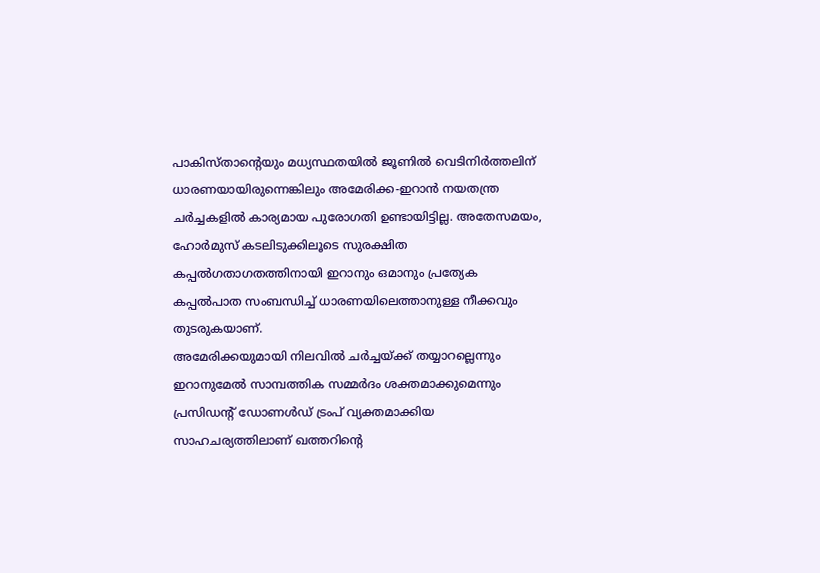പാകിസ്താന്റെയും മധ്യസ്ഥതയിൽ ജൂണിൽ വെടിനിർത്തലിന് ധാരണയായിരുന്നെങ്കിലും അമേരിക്ക-ഇറാൻ നയതന്ത്ര ചർച്ചകളിൽ കാര്യമായ പുരോഗതി ഉണ്ടായിട്ടില്ല. അതേസമയം, ഹോർമുസ് കടലിടുക്കിലൂടെ സുരക്ഷിത കപ്പൽഗതാഗതത്തിനായി ഇറാനും ഒമാനും പ്രത്യേക കപ്പൽപാത സംബന്ധിച്ച് ധാരണയിലെത്താനുള്ള നീക്കവും തുടരുകയാണ്.
അമേരിക്കയുമായി നിലവിൽ ചർച്ചയ്ക്ക് തയ്യാറല്ലെന്നും ഇറാനുമേൽ സാമ്പത്തിക സമ്മർദം ശക്തമാക്കുമെന്നും പ്രസിഡന്റ് ഡോണൾഡ് ട്രംപ് വ്യക്തമാക്കിയ സാഹചര്യത്തിലാണ് ഖത്തറിന്റെ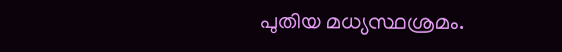പുതിയ മധ്യസ്ഥശ്രമം.